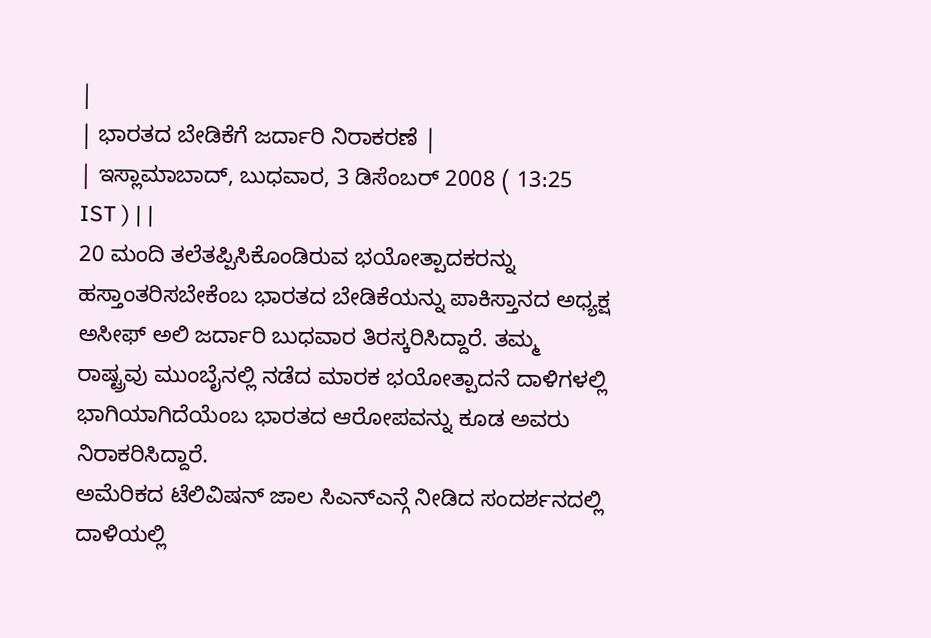|
| ಭಾರತದ ಬೇಡಿಕೆಗೆ ಜರ್ದಾರಿ ನಿರಾಕರಣೆ |
| ಇಸ್ಲಾಮಾಬಾದ್, ಬುಧವಾರ, 3 ಡಿಸೆಂಬರ್ 2008 ( 13:25 IST ) | |
20 ಮಂದಿ ತಲೆತಪ್ಪಿಸಿಕೊಂಡಿರುವ ಭಯೋತ್ಪಾದಕರನ್ನು ಹಸ್ತಾಂತರಿಸಬೇಕೆಂಬ ಭಾರತದ ಬೇಡಿಕೆಯನ್ನು ಪಾಕಿಸ್ತಾನದ ಅಧ್ಯಕ್ಷ ಅಸೀಫ್ ಅಲಿ ಜರ್ದಾರಿ ಬುಧವಾರ ತಿರಸ್ಕರಿಸಿದ್ದಾರೆ. ತಮ್ಮ ರಾಷ್ಟ್ರವು ಮುಂಬೈನಲ್ಲಿ ನಡೆದ ಮಾರಕ ಭಯೋತ್ಪಾದನೆ ದಾಳಿಗಳಲ್ಲಿ ಭಾಗಿಯಾಗಿದೆಯೆಂಬ ಭಾರತದ ಆರೋಪವನ್ನು ಕೂಡ ಅವರು ನಿರಾಕರಿಸಿದ್ದಾರೆ.
ಅಮೆರಿಕದ ಟೆಲಿವಿಷನ್ ಜಾಲ ಸಿಎನ್ಎನ್ಗೆ ನೀಡಿದ ಸಂದರ್ಶನದಲ್ಲಿ ದಾಳಿಯಲ್ಲಿ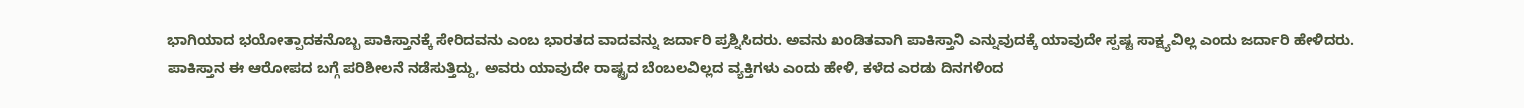ಭಾಗಿಯಾದ ಭಯೋತ್ಪಾದಕನೊಬ್ಬ ಪಾಕಿಸ್ತಾನಕ್ಕೆ ಸೇರಿದವನು ಎಂಬ ಭಾರತದ ವಾದವನ್ನು ಜರ್ದಾರಿ ಪ್ರಶ್ನಿಸಿದರು. ಅವನು ಖಂಡಿತವಾಗಿ ಪಾಕಿಸ್ತಾನಿ ಎನ್ನುವುದಕ್ಕೆ ಯಾವುದೇ ಸ್ಪಷ್ಟ ಸಾಕ್ಷ್ಯವಿಲ್ಲ ಎಂದು ಜರ್ದಾರಿ ಹೇಳಿದರು.
ಪಾಕಿಸ್ತಾನ ಈ ಆರೋಪದ ಬಗ್ಗೆ ಪರಿಶೀಲನೆ ನಡೆಸುತ್ತಿದ್ದು, ಅವರು ಯಾವುದೇ ರಾಷ್ಟ್ರದ ಬೆಂಬಲವಿಲ್ಲದ ವ್ಯಕ್ತಿಗಳು ಎಂದು ಹೇಳಿ, ಕಳೆದ ಎರಡು ದಿನಗಳಿಂದ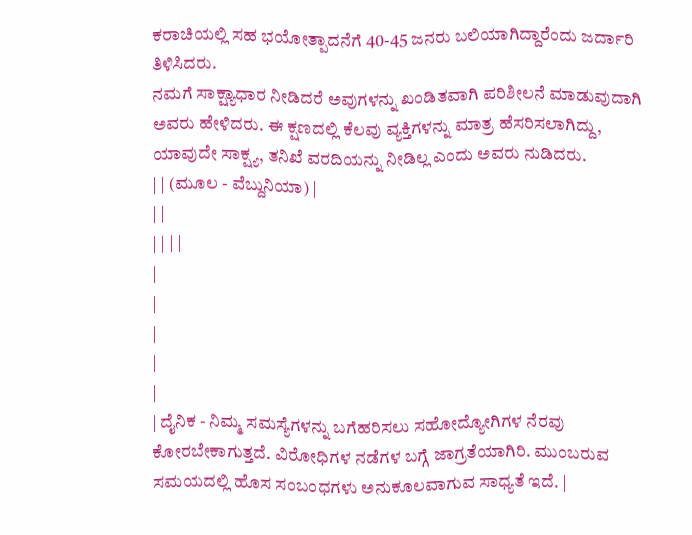ಕರಾಚಿಯಲ್ಲಿ ಸಹ ಭಯೋತ್ಪಾದನೆಗೆ 40-45 ಜನರು ಬಲಿಯಾಗಿದ್ದಾರೆಂದು ಜರ್ದಾರಿ ತಿಳಿಸಿದರು.
ನಮಗೆ ಸಾಕ್ಷ್ಯಾಧಾರ ನೀಡಿದರೆ ಅವುಗಳನ್ನು ಖಂಡಿತವಾಗಿ ಪರಿಶೀಲನೆ ಮಾಡುವುದಾಗಿ ಅವರು ಹೇಳಿದರು. ಈ ಕ್ಷಣದಲ್ಲಿ ಕೆಲವು ವ್ಯಕ್ತಿಗಳನ್ನು ಮಾತ್ರ ಹೆಸರಿಸಲಾಗಿದ್ದು, ಯಾವುದೇ ಸಾಕ್ಷ್ಯ, ತನಿಖೆ ವರದಿಯನ್ನು ನೀಡಿಲ್ಲ ಎಂದು ಅವರು ನುಡಿದರು.
| | (ಮೂಲ - ವೆಬ್ದುನಿಯಾ) |
| |
| | | |
|
|
|
|
|
| ದೈನಿಕ - ನಿಮ್ಮ ಸಮಸ್ಯೆಗಳನ್ನು ಬಗೆಹರಿಸಲು ಸಹೋದ್ಯೋಗಿಗಳ ನೆರವು ಕೋರಬೇಕಾಗುತ್ತದೆ. ವಿರೋಧಿಗಳ ನಡೆಗಳ ಬಗ್ಗೆ ಜಾಗ್ರತೆಯಾಗಿರಿ. ಮುಂಬರುವ ಸಮಯದಲ್ಲಿ ಹೊಸ ಸಂಬಂಧಗಳು ಅನುಕೂಲವಾಗುವ ಸಾಧ್ಯತೆ ಇದೆ. |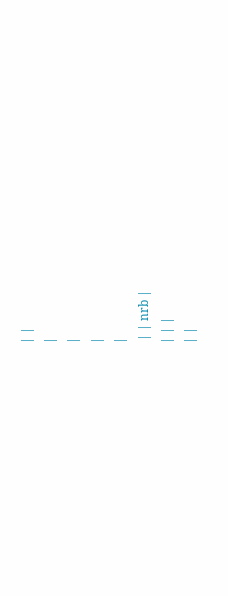| |
|
|
|
|
 | | nrb |
| | |
| |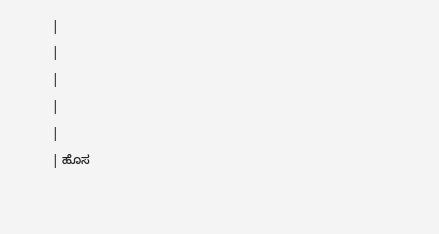|
|
|
|
|
| ಹೊಸ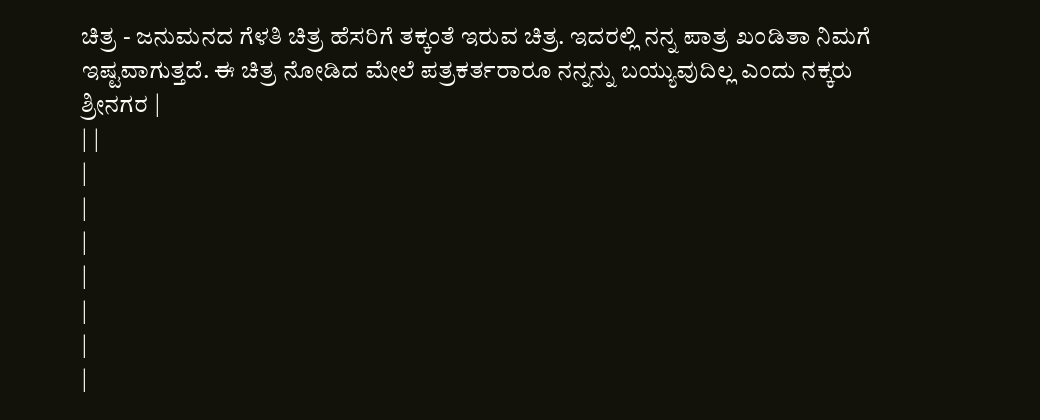ಚಿತ್ರ - ಜನುಮನದ ಗೆಳತಿ ಚಿತ್ರ ಹೆಸರಿಗೆ ತಕ್ಕಂತೆ ಇರುವ ಚಿತ್ರ. ಇದರಲ್ಲಿ ನನ್ನ ಪಾತ್ರ ಖಂಡಿತಾ ನಿಮಗೆ ಇಷ್ಟವಾಗುತ್ತದೆ. ಈ ಚಿತ್ರ ನೋಡಿದ ಮೇಲೆ ಪತ್ರಕರ್ತರಾರೂ ನನ್ನನ್ನು ಬಯ್ಯುವುದಿಲ್ಲ ಎಂದು ನಕ್ಕರು ಶ್ರೀನಗರ |
| |
|
|
|
|
|
|
|